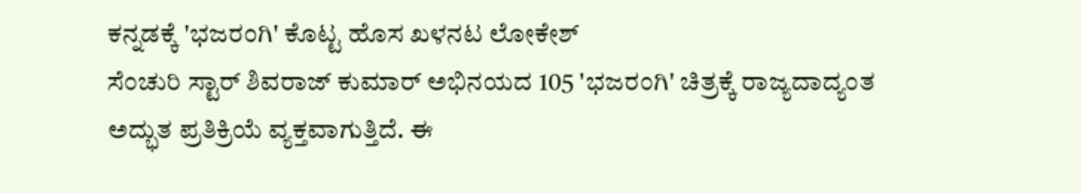ಕನ್ನಡಕ್ಕೆ 'ಭಜರಂಗಿ' ಕೊಟ್ಟ ಹೊಸ ಖಳನಟ ಲೋಕೇಶ್
ಸೆಂಚುರಿ ಸ್ಟಾರ್ ಶಿವರಾಜ್ ಕುಮಾರ್ ಅಭಿನಯದ 105 'ಭಜರಂಗಿ' ಚಿತ್ರಕ್ಕೆ ರಾಜ್ಯದಾದ್ಯಂತ ಅದ್ಭುತ ಪ್ರತಿಕ್ರಿಯೆ ವ್ಯಕ್ತವಾಗುತ್ತಿದೆ. ಈ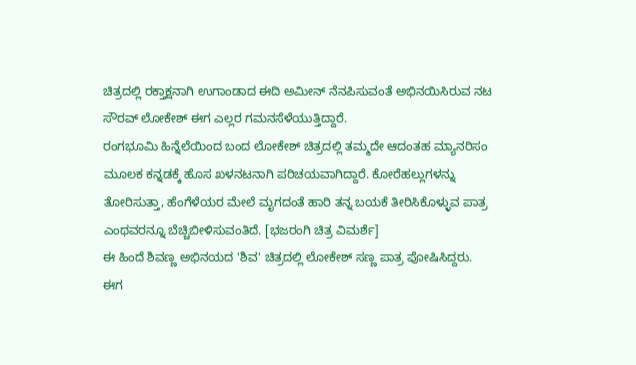ಚಿತ್ರದಲ್ಲಿ ರಕ್ತಾಕ್ಷನಾಗಿ ಉಗಾಂಡಾದ ಈದಿ ಅಮೀನ್ ನೆನಪಿಸುವಂತೆ ಅಭಿನಯಿಸಿರುವ ನಟ ಸೌರವ್ ಲೋಕೇಶ್ ಈಗ ಎಲ್ಲರ ಗಮನಸೆಳೆಯುತ್ತಿದ್ದಾರೆ.
ರಂಗಭೂಮಿ ಹಿನ್ನೆಲೆಯಿಂದ ಬಂದ ಲೋಕೇಶ್ ಚಿತ್ರದಲ್ಲಿ ತಮ್ಮದೇ ಆದಂತಹ ಮ್ಯಾನರಿಸಂ ಮೂಲಕ ಕನ್ನಡಕ್ಕೆ ಹೊಸ ಖಳನಟನಾಗಿ ಪರಿಚಯವಾಗಿದ್ದಾರೆ. ಕೋರೆಹಲ್ಲುಗಳನ್ನು ತೋರಿಸುತ್ತಾ, ಹೆಂಗೆಳೆಯರ ಮೇಲೆ ಮೃಗದಂತೆ ಹಾರಿ ತನ್ನ ಬಯಕೆ ತೀರಿಸಿಕೊಳ್ಳುವ ಪಾತ್ರ ಎಂಥವರನ್ನೂ ಬೆಚ್ಚಿಬೀಳಿಸುವಂತಿದೆ. [ಭಜರಂಗಿ ಚಿತ್ರ ವಿಮರ್ಶೆ]
ಈ ಹಿಂದೆ ಶಿವಣ್ಣ ಅಭಿನಯದ 'ಶಿವ' ಚಿತ್ರದಲ್ಲಿ ಲೋಕೇಶ್ ಸಣ್ಣ ಪಾತ್ರ ಪೋಷಿಸಿದ್ದರು. ಈಗ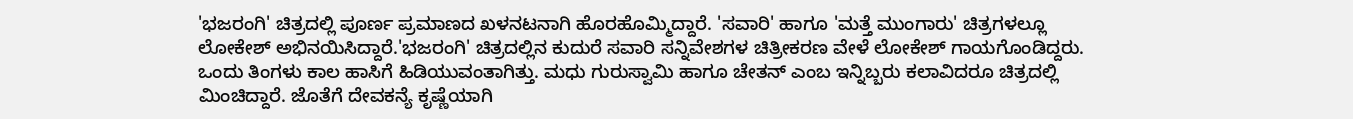'ಭಜರಂಗಿ' ಚಿತ್ರದಲ್ಲಿ ಪೂರ್ಣ ಪ್ರಮಾಣದ ಖಳನಟನಾಗಿ ಹೊರಹೊಮ್ಮಿದ್ದಾರೆ. 'ಸವಾರಿ' ಹಾಗೂ 'ಮತ್ತೆ ಮುಂಗಾರು' ಚಿತ್ರಗಳಲ್ಲೂ ಲೋಕೇಶ್ ಅಭಿನಯಿಸಿದ್ದಾರೆ.'ಭಜರಂಗಿ' ಚಿತ್ರದಲ್ಲಿನ ಕುದುರೆ ಸವಾರಿ ಸನ್ನಿವೇಶಗಳ ಚಿತ್ರೀಕರಣ ವೇಳೆ ಲೋಕೇಶ್ ಗಾಯಗೊಂಡಿದ್ದರು. ಒಂದು ತಿಂಗಳು ಕಾಲ ಹಾಸಿಗೆ ಹಿಡಿಯುವಂತಾಗಿತ್ತು. ಮಧು ಗುರುಸ್ವಾಮಿ ಹಾಗೂ ಚೇತನ್ ಎಂಬ ಇನ್ನಿಬ್ಬರು ಕಲಾವಿದರೂ ಚಿತ್ರದಲ್ಲಿ ಮಿಂಚಿದ್ದಾರೆ. ಜೊತೆಗೆ ದೇವಕನ್ಯೆ ಕೃಷ್ಣೆಯಾಗಿ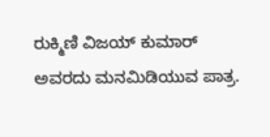ರುಕ್ಮಿಣಿ ವಿಜಯ್ ಕುಮಾರ್ ಅವರದು ಮನಮಿಡಿಯುವ ಪಾತ್ರ.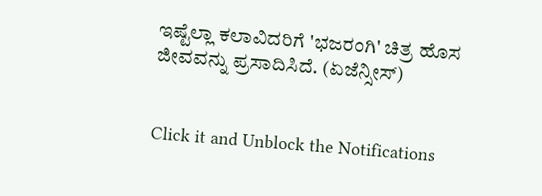ಇಷ್ಟೆಲ್ಲಾ ಕಲಾವಿದರಿಗೆ 'ಭಜರಂಗಿ' ಚಿತ್ರ ಹೊಸ ಜೀವವನ್ನು ಪ್ರಸಾದಿಸಿದೆ. (ಏಜೆನ್ಸೀಸ್)


Click it and Unblock the Notifications